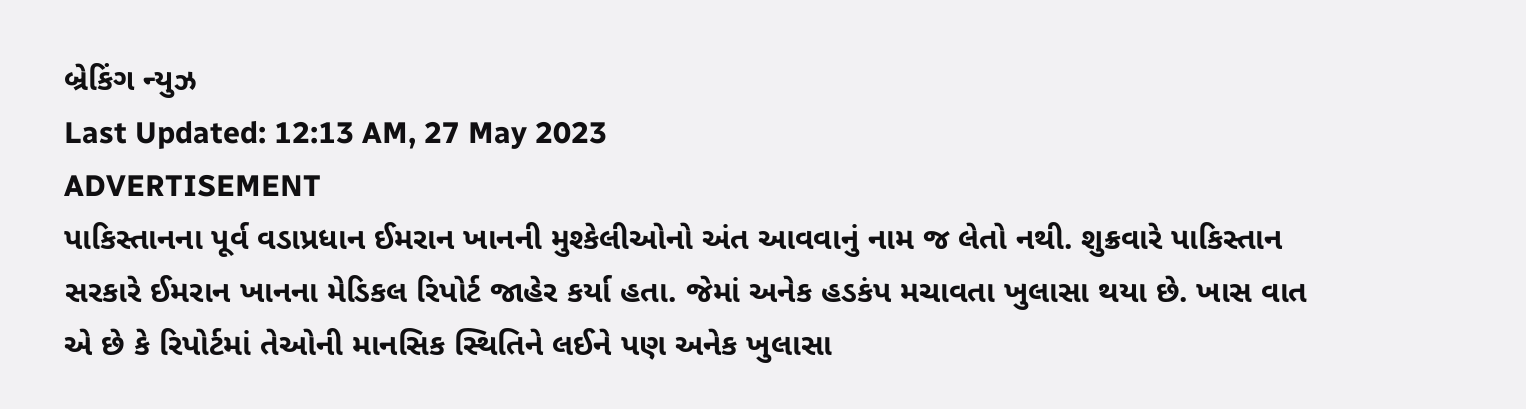બ્રેકિંગ ન્યુઝ
Last Updated: 12:13 AM, 27 May 2023
ADVERTISEMENT
પાકિસ્તાનના પૂર્વ વડાપ્રધાન ઈમરાન ખાનની મુશ્કેલીઓનો અંત આવવાનું નામ જ લેતો નથી. શુક્રવારે પાકિસ્તાન સરકારે ઈમરાન ખાનના મેડિકલ રિપોર્ટ જાહેર કર્યા હતા. જેમાં અનેક હડકંપ મચાવતા ખુલાસા થયા છે. ખાસ વાત એ છે કે રિપોર્ટમાં તેઓની માનસિક સ્થિતિને લઈને પણ અનેક ખુલાસા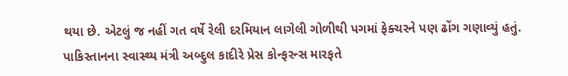થયા છે. એટલું જ નહીં ગત વર્ષે રેલી દરમિયાન લાગેલી ગોળીથી પગમાં ફેક્ચરને પણ ઢોંગ ગણાવ્યું હતું. પાકિસ્તાનના સ્વાસ્થ્ય મંત્રી અબ્દુલ કાદીરે પ્રેસ કોન્ફરન્સ મારફતે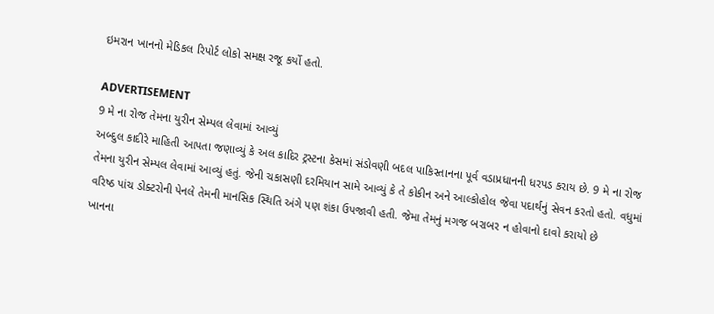ઇમરાન ખાનનો મેડિકલ રિપોર્ટ લોકો સમક્ષ રજૂ કર્યો હતો.

ADVERTISEMENT
9 મે ના રોજ તેમના યુરીન સેમ્પલ લેવામાં આવ્યું
અબ્દુલ કાદીરે માહિતી આપતા જણાવ્યું કે અલ કાદિર ટ્રસ્ટના કેસમાં સંડોવણી બદલ પાકિસ્તાનના પૂર્વ વડાપ્રધાનની ધરપડ કરાય છે. 9 મે ના રોજ તેમના યુરીન સેમ્પલ લેવામાં આવ્યું હતું. જેની ચકાસણી દરમિયાન સામે આવ્યું કે તે કોકીન અને આલ્કોહોલ જેવા પદાર્થનું સેવન કરતો હતો. વધુમાં વરિષ્ઠ પાંચ ડોક્ટરોની પેનલે તેમની માનસિક સ્થિતિ અંગે પણ શંકા ઉપજાવી હતી. જેમા તેમનું મગજ બરાબર ન હોવાનો દાવો કરાયો છે
ખાનના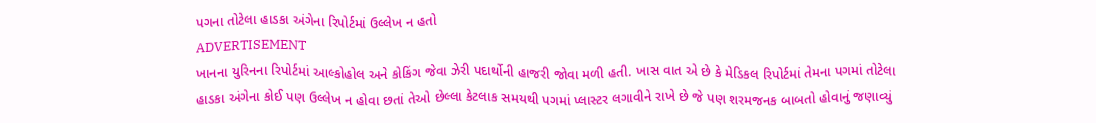પગના તોટેલા હાડકા અંગેના રિપોર્ટમાં ઉલ્લેખ ન હતો
ADVERTISEMENT
ખાનના યુરિનના રિપોર્ટમાં આલ્કોહોલ અને કોકિંગ જેવા ઝેરી પદાર્થોની હાજરી જોવા મળી હતી. ખાસ વાત એ છે કે મેડિકલ રિપોર્ટમાં તેમના પગમાં તોટેલા હાડકા અંગેના કોઈ પણ ઉલ્લેખ ન હોવા છતાં તેઓ છેલ્લા કેટલાક સમયથી પગમાં પ્લાસ્ટર લગાવીને રાખે છે જે પણ શરમજનક બાબતો હોવાનું જણાવ્યું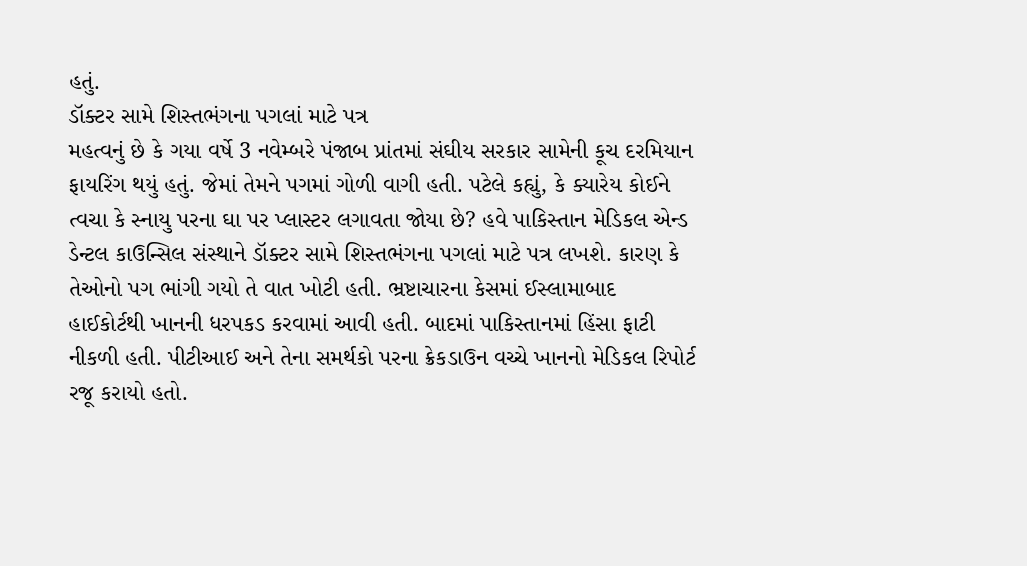હતું.
ડૉક્ટર સામે શિસ્તભંગના પગલાં માટે પત્ર
મહત્વનું છે કે ગયા વર્ષે 3 નવેમ્બરે પંજાબ પ્રાંતમાં સંઘીય સરકાર સામેની કૂચ દરમિયાન ફાયરિંગ થયું હતું. જેમાં તેમને પગમાં ગોળી વાગી હતી. પટેલે કહ્યું, કે ક્યારેય કોઈને ત્વચા કે સ્નાયુ પરના ઘા પર પ્લાસ્ટર લગાવતા જોયા છે? હવે પાકિસ્તાન મેડિકલ એન્ડ ડેન્ટલ કાઉન્સિલ સંસ્થાને ડૉક્ટર સામે શિસ્તભંગના પગલાં માટે પત્ર લખશે. કારણ કે તેઓનો પગ ભાંગી ગયો તે વાત ખોટી હતી. ભ્રષ્ટાચારના કેસમાં ઈસ્લામાબાદ હાઈકોર્ટથી ખાનની ધરપકડ કરવામાં આવી હતી. બાદમાં પાકિસ્તાનમાં હિંસા ફાટી નીકળી હતી. પીટીઆઈ અને તેના સમર્થકો પરના ક્રેકડાઉન વચ્ચે ખાનનો મેડિકલ રિપોર્ટ રજૂ કરાયો હતો.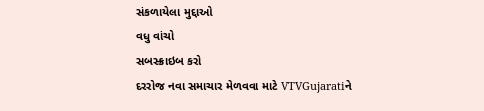સંકળાયેલા મુદ્દાઓ
વધુ વાંચો
સબસ્ક્રાઇબ કરો
દરરોજ નવા સમાચાર મેળવવા માટે VTVGujaratiને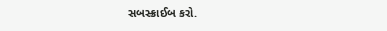સબસ્ક્રાઈબ કરો.